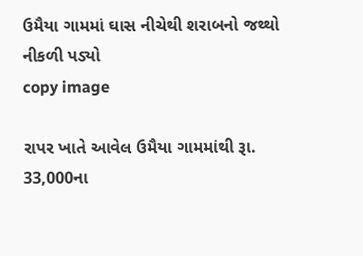ઉમૈયા ગામમાં ઘાસ નીચેથી શરાબનો જથ્થો નીકળી પડ્યો
copy image

રાપર ખાતે આવેલ ઉમૈયા ગામમાંથી રૂા. 33,000ના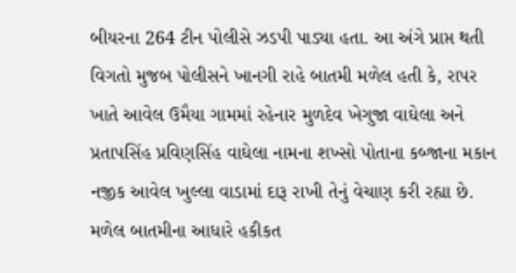બીયરના 264 ટીન પોલીસે ઝડપી પાડ્યા હતા. આ અંગે પ્રાપ્ત થતી વિગતો મુજબ પોલીસને ખાનગી રાહે બાતમી મળેલ હતી કે, રાપર ખાતે આવેલ ઉમૈયા ગામમાં રહેનાર મુળદેવ ખેગુજા વાઘેલા અને પ્રતાપસિંહ પ્રવિણસિંહ વાઘેલા નામના શખ્સો પોતાના કબ્જાના મકાન નજીક આવેલ ખુલ્લા વાડામાં દારૂ રાખી તેનું વેચાણ કરી રહ્યા છે. મળેલ બાતમીના આધારે હકીકત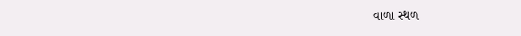વાળા સ્થળ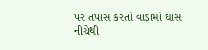પર તપાસ કરતાં વાડામાં ઘાસ નીચેથી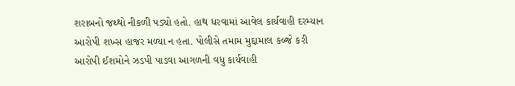શરાબનો જથ્થો નીકળી પડ્યો હતો. હાથ ધરવામાં આવેલ કાર્યવાહી દરમ્યાન આરોપી શખ્સ હાજર મળ્યા ન હતા. પોલીસે તમામ મુદ્દામાલ કબ્જે કરી આરોપી ઈશમોને ઝડપી પાડવા આગળની વધુ કાર્યવાહી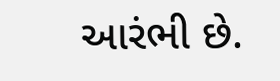આરંભી છે.